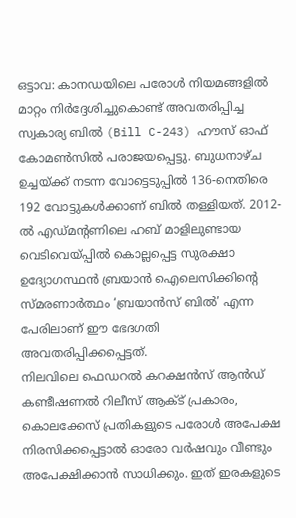ഒട്ടാവ: കാനഡയിലെ പരോൾ നിയമങ്ങളിൽ മാറ്റം നിർദ്ദേശിച്ചുകൊണ്ട് അവതരിപ്പിച്ച സ്വകാര്യ ബിൽ (Bill C-243) ഹൗസ് ഓഫ് കോമൺസിൽ പരാജയപ്പെട്ടു. ബുധനാഴ്ച ഉച്ചയ്ക്ക് നടന്ന വോട്ടെടുപ്പിൽ 136-നെതിരെ 192 വോട്ടുകൾക്കാണ് ബിൽ തള്ളിയത്. 2012-ൽ എഡ്മന്റണിലെ ഹബ് മാളിലുണ്ടായ വെടിവെയ്പ്പിൽ കൊല്ലപ്പെട്ട സുരക്ഷാ ഉദ്യോഗസ്ഥൻ ബ്രയാൻ ഐലെസിക്കിന്റെ സ്മരണാർത്ഥം ‘ബ്രയാൻസ് ബിൽ’ എന്ന പേരിലാണ് ഈ ഭേദഗതി അവതരിപ്പിക്കപ്പെട്ടത്.
നിലവിലെ ഫെഡറൽ കറക്ഷൻസ് ആൻഡ് കണ്ടീഷണൽ റിലീസ് ആക്ട് പ്രകാരം, കൊലക്കേസ് പ്രതികളുടെ പരോൾ അപേക്ഷ നിരസിക്കപ്പെട്ടാൽ ഓരോ വർഷവും വീണ്ടും അപേക്ഷിക്കാൻ സാധിക്കും. ഇത് ഇരകളുടെ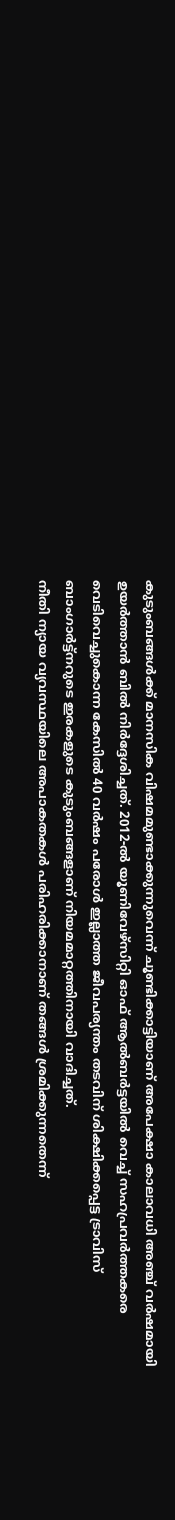കുടുംബങ്ങൾക്ക് മാനസിക വിഷമമുണ്ടാക്കുന്നുവെന്ന് ചൂണ്ടിക്കാട്ടിയാണ് അപേക്ഷാ കാലാവധി അഞ്ച് വർഷമായി ഉയർത്താൻ ബിൽ നിർദ്ദേശിച്ചത്. 2012-ൽ യൂണിവേഴ്സിറ്റി ഓഫ് ആൽബർട്ടയിൽ വെച്ച് സഹപ്രവർത്തകരെ വെടിവെച്ചുകൊന്ന കേസിൽ 40 വർഷം പരോൾ ഇല്ലാത്ത ജീവപര്യന്തം തടവിന് ശിക്ഷിക്കപ്പെട്ട ട്രാവിസ് ബാംഗാർട്ട്നറുടെ ഇരകളുടെ കുടുംബങ്ങളാണ് നിയമമാറ്റത്തിനായി വാദിച്ചത്.
നീതി ന്യായ വ്യവസ്ഥയിലെ അപാകതകൾ പരിഹരിക്കാനാണ് തങ്ങൾ ശ്രമിക്കുന്നതെന്ന്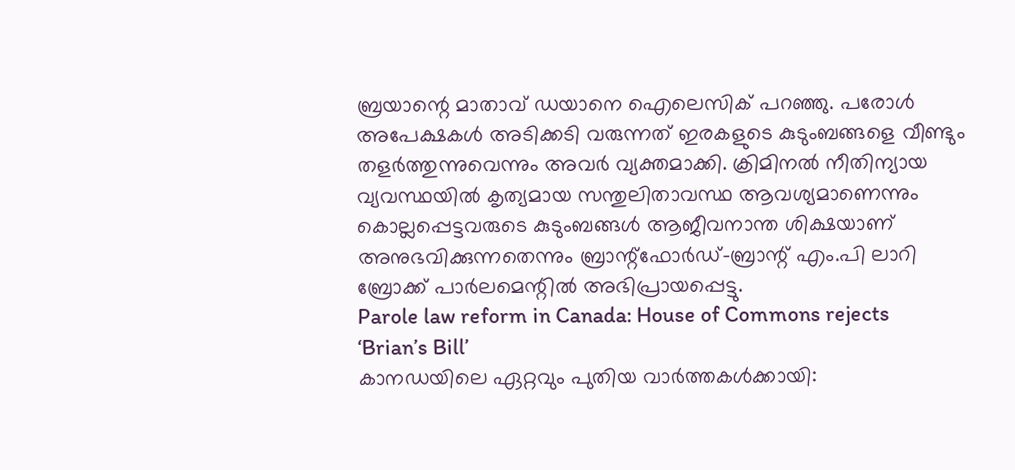ബ്രയാന്റെ മാതാവ് ഡയാനെ ഐലെസിക് പറഞ്ഞു. പരോൾ അപേക്ഷകൾ അടിക്കടി വരുന്നത് ഇരകളുടെ കുടുംബങ്ങളെ വീണ്ടും തളർത്തുന്നുവെന്നും അവർ വ്യക്തമാക്കി. ക്രിമിനൽ നീതിന്യായ വ്യവസ്ഥയിൽ കൃത്യമായ സന്തുലിതാവസ്ഥ ആവശ്യമാണെന്നും കൊല്ലപ്പെട്ടവരുടെ കുടുംബങ്ങൾ ആജീവനാന്ത ശിക്ഷയാണ് അനുഭവിക്കുന്നതെന്നും ബ്രാന്റ്ഫോർഡ്-ബ്രാന്റ് എം.പി ലാറി ബ്രോക്ക് പാർലമെന്റിൽ അഭിപ്രായപ്പെട്ടു.
Parole law reform in Canada: House of Commons rejects ‘Brian’s Bill’
കാനഡയിലെ ഏറ്റവും പുതിയ വാർത്തകൾക്കായി: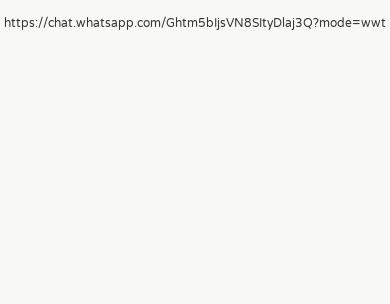https://chat.whatsapp.com/Ghtm5bIjsVN8SItyDlaj3Q?mode=wwt